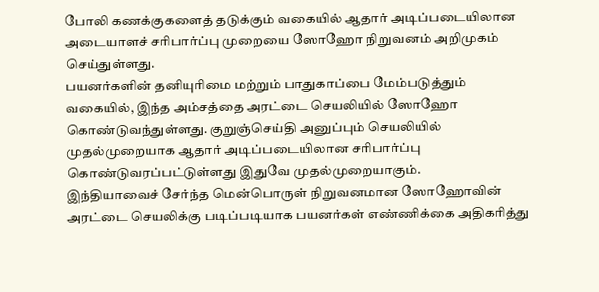போலி கணக்குகளைத் தடுக்கும் வகையில் ஆதார் அடிப்படையிலான அடையாளச் சரிபார்ப்பு முறையை ஸோஹோ நிறுவனம் அறிமுகம் செய்துள்ளது.
பயனர்களின் தனியுரிமை மற்றும் பாதுகாப்பை மேம்படுத்தும் வகையில், இந்த அம்சத்தை அரட்டை செயலியில் ஸோஹோ கொண்டுவந்துள்ளது. குறுஞ்செய்தி அனுப்பும் செயலியில் முதல்முறையாக ஆதார் அடிப்படையிலான சரிபார்ப்பு கொண்டுவரப்பட்டுள்ளது இதுவே முதல்முறையாகும்.
இந்தியாவைச் சேர்ந்த மென்பொருள் நிறுவனமான ஸோஹோவின் அரட்டை செயலிக்கு படிப்படியாக பயனர்கள் எண்ணிக்கை அதிகரித்து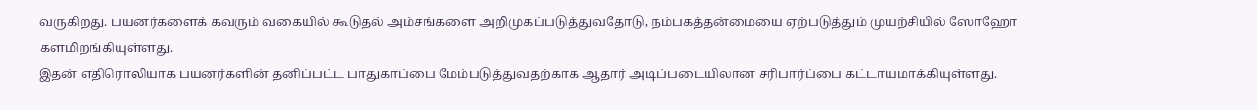வருகிறது. பயனர்களைக் கவரும் வகையில் கூடுதல் அம்சங்களை அறிமுகப்படுத்துவதோடு, நம்பகத்தன்மையை ஏற்படுத்தும் முயற்சியில் ஸோஹோ களமிறங்கியுள்ளது.
இதன் எதிரொலியாக பயனர்களின் தனிப்பட்ட பாதுகாப்பை மேம்படுத்துவதற்காக ஆதார் அடிப்படையிலான சரிபார்ப்பை கட்டாயமாக்கியுள்ளது.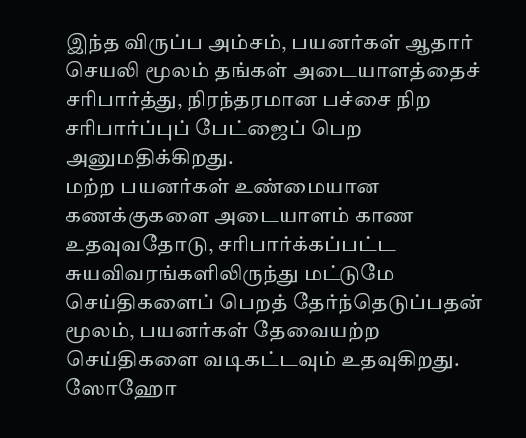இந்த விருப்ப அம்சம், பயனர்கள் ஆதார் செயலி மூலம் தங்கள் அடையாளத்தைச் சரிபார்த்து, நிரந்தரமான பச்சை நிற சரிபார்ப்புப் பேட்ஜைப் பெற அனுமதிக்கிறது.
மற்ற பயனர்கள் உண்மையான கணக்குகளை அடையாளம் காண உதவுவதோடு, சரிபார்க்கப்பட்ட சுயவிவரங்களிலிருந்து மட்டுமே செய்திகளைப் பெறத் தேர்ந்தெடுப்பதன் மூலம், பயனர்கள் தேவையற்ற செய்திகளை வடிகட்டவும் உதவுகிறது.
ஸோஹோ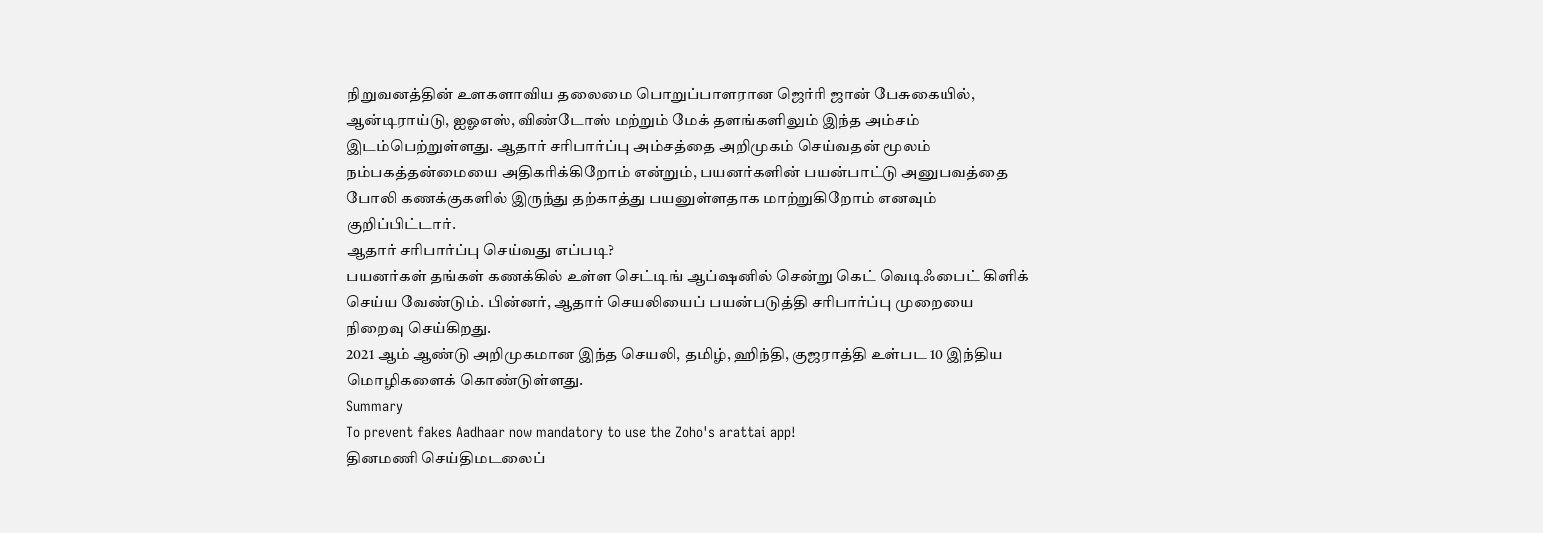நிறுவனத்தின் உளகளாவிய தலைமை பொறுப்பாளரான ஜெர்ரி ஜான் பேசுகையில், ஆன்டிராய்டு, ஐஓஎஸ், விண்டோஸ் மற்றும் மேக் தளங்களிலும் இந்த அம்சம் இடம்பெற்றுள்ளது. ஆதார் சரிபார்ப்பு அம்சத்தை அறிமுகம் செய்வதன் மூலம் நம்பகத்தன்மையை அதிகரிக்கிறோம் என்றும், பயனர்களின் பயன்பாட்டு அனுபவத்தை போலி கணக்குகளில் இருந்து தற்காத்து பயனுள்ளதாக மாற்றுகிறோம் எனவும் குறிப்பிட்டார்.
ஆதார் சரிபார்ப்பு செய்வது எப்படி?
பயனர்கள் தங்கள் கணக்கில் உள்ள செட்டிங் ஆப்ஷனில் சென்று கெட் வெடிஃபைட் கிளிக் செய்ய வேண்டும். பின்னர், ஆதார் செயலியைப் பயன்படுத்தி சரிபார்ப்பு முறையை நிறைவு செய்கிறது.
2021 ஆம் ஆண்டு அறிமுகமான இந்த செயலி, தமிழ், ஹிந்தி, குஜராத்தி உள்பட 10 இந்திய மொழிகளைக் கொண்டுள்ளது.
Summary
To prevent fakes Aadhaar now mandatory to use the Zoho's arattai app!
தினமணி செய்திமடலைப்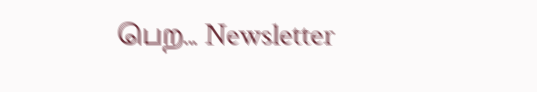பெற... Newsletter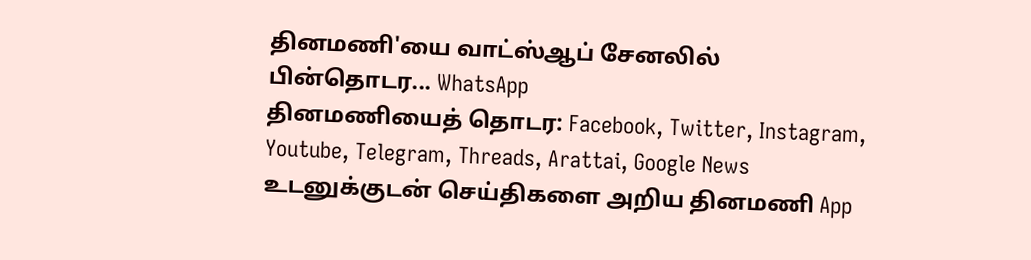தினமணி'யை வாட்ஸ்ஆப் சேனலில் பின்தொடர... WhatsApp
தினமணியைத் தொடர: Facebook, Twitter, Instagram, Youtube, Telegram, Threads, Arattai, Google News
உடனுக்குடன் செய்திகளை அறிய தினமணி App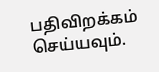பதிவிறக்கம் செய்யவும்.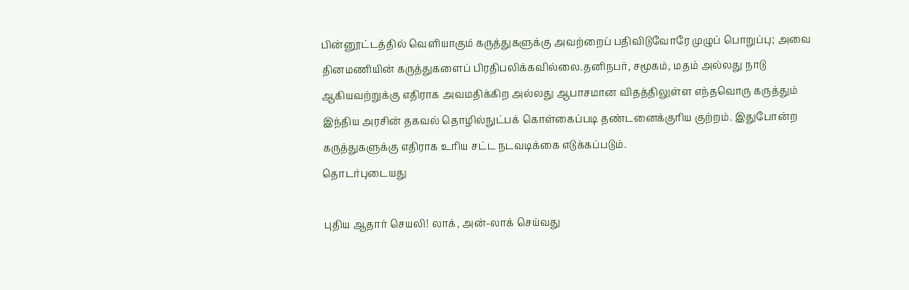பின்னூட்டத்தில் வெளியாகும் கருத்துகளுக்கு அவற்றைப் பதிவிடுவோரே முழுப் பொறுப்பு; அவை தினமணியின் கருத்துகளைப் பிரதிபலிக்கவில்லை.தனிநபர், சமூகம், மதம் அல்லது நாடு ஆகியவற்றுக்கு எதிராக அவமதிக்கிற அல்லது ஆபாசமான விதத்திலுள்ள எந்தவொரு கருத்தும் இந்திய அரசின் தகவல் தொழில்நுட்பக் கொள்கைப்படி தண்டனைக்குரிய குற்றம். இதுபோன்ற கருத்துகளுக்கு எதிராக உரிய சட்ட நடவடிக்கை எடுக்கப்படும்.
தொடர்புடையது

புதிய ஆதார் செயலி! லாக், அன்-லாக் செய்வது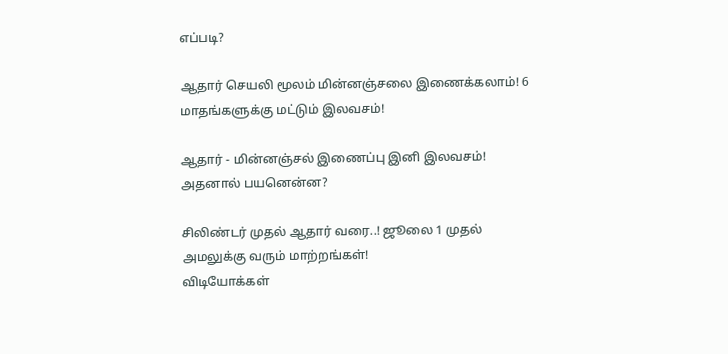எப்படி?

ஆதார் செயலி மூலம் மின்னஞ்சலை இணைக்கலாம்! 6 மாதங்களுக்கு மட்டும் இலவசம்!

ஆதார் - மின்னஞ்சல் இணைப்பு இனி இலவசம்! அதனால் பயனென்ன?

சிலிண்டர் முதல் ஆதார் வரை..! ஜூலை 1 முதல் அமலுக்கு வரும் மாற்றங்கள்!
விடியோக்கள்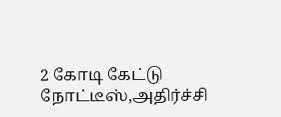2 கோடி கேட்டு நோட்டீஸ்,அதிர்ச்சி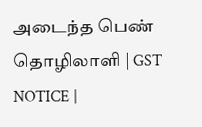அடைந்த பெண் தொழிலாளி | GST NOTICE |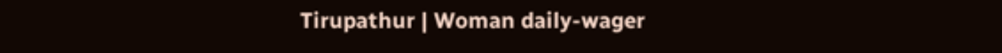Tirupathur | Woman daily-wager